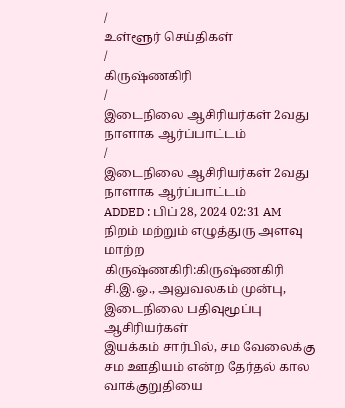/
உள்ளூர் செய்திகள்
/
கிருஷ்ணகிரி
/
இடைநிலை ஆசிரியர்கள் 2வது நாளாக ஆர்ப்பாட்டம்
/
இடைநிலை ஆசிரியர்கள் 2வது நாளாக ஆர்ப்பாட்டம்
ADDED : பிப் 28, 2024 02:31 AM
நிறம் மற்றும் எழுத்துரு அளவு மாற்ற
கிருஷ்ணகிரி:கிருஷ்ணகிரி
சி.இ.ஓ., அலுவலகம் முன்பு, இடைநிலை பதிவுமூப்பு ஆசிரியர்கள்
இயக்கம் சார்பில், சம வேலைக்கு சம ஊதியம் என்ற தேர்தல் கால வாக்குறுதியை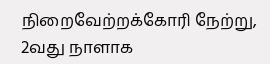நிறைவேற்றக்கோரி நேற்று, 2வது நாளாக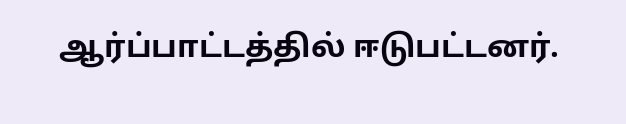ஆர்ப்பாட்டத்தில் ஈடுபட்டனர்.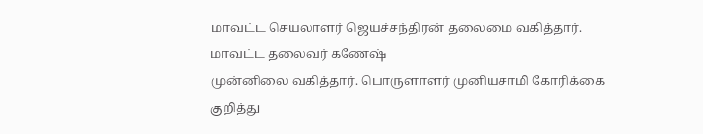மாவட்ட செயலாளர் ஜெயச்சந்திரன் தலைமை வகித்தார். மாவட்ட தலைவர் கணேஷ்
முன்னிலை வகித்தார். பொருளாளர் முனியசாமி கோரிக்கை குறித்து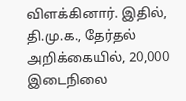விளக்கினார். இதில், தி.மு.க., தேர்தல் அறிக்கையில், 20,000 இடைநிலை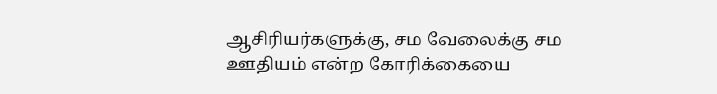ஆசிரியர்களுக்கு, சம வேலைக்கு சம ஊதியம் என்ற கோரிக்கையை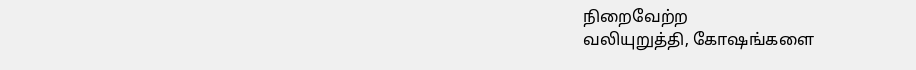நிறைவேற்ற
வலியுறுத்தி, கோஷங்களை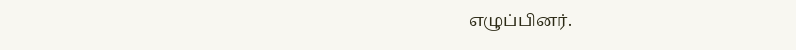எழுப்பினர்.